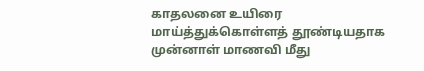காதலனை உயிரை மாய்த்துக்கொள்ளத் தூண்டியதாக முன்னாள் மாணவி மீது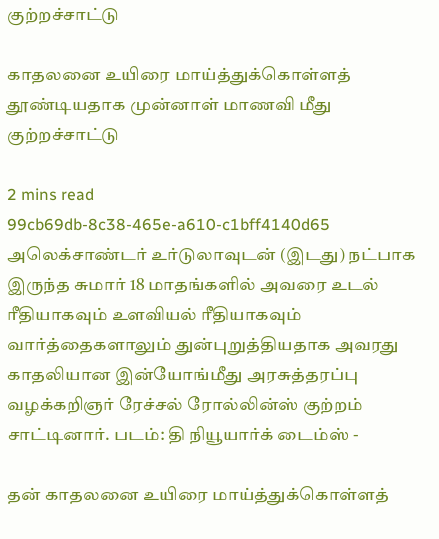குற்றச்சாட்டு

காதலனை உயிரை மாய்த்துக்கொள்ளத் தூண்டியதாக முன்னாள் மாணவி மீது குற்றச்சாட்டு

2 mins read
99cb69db-8c38-465e-a610-c1bff4140d65
அலெக்சாண்டர் உர்டுலாவுடன் (இடது) நட்பாக இருந்த சுமார் 18 மாதங்களில் அவரை உடல் ரீதியாகவும் உளவியல் ரீதியாகவும் வார்த்தைகளாலும் துன்புறுத்தியதாக அவரது காதலியான இன்யோங்மீது அரசுத்தரப்பு வழக்கறிஞர் ரேச்சல் ரோல்லின்ஸ் குற்றம் சாட்டினார். படம்: தி நியூயார்க் டைம்ஸ் -

தன் காதலனை உயிரை மாய்த்துக்கொள்ளத்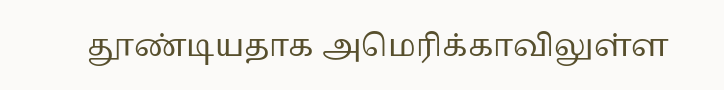தூண்டியதாக அமெரிக்காவிலுள்ள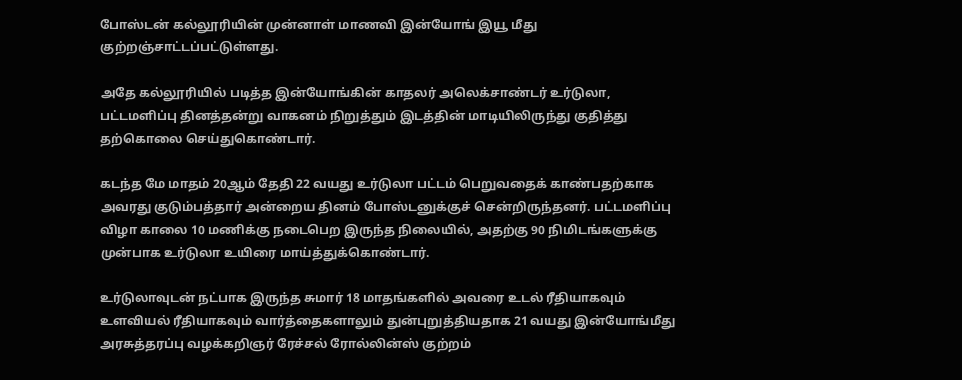போஸ்டன் கல்லூரியின் முன்னாள் மாணவி இன்யோங் இயூ மீது குற்றஞ்சாட்டப்பட்டுள்ளது.

அதே கல்லூரியில் படித்த இன்யோங்கின் காதலர் அலெக்சாண்டர் உர்டுலா, பட்டமளிப்பு தினத்தன்று வாகனம் நிறுத்தும் இடத்தின் மாடியிலிருந்து குதித்து தற்கொலை செய்துகொண்டார்.

கடந்த மே மாதம் 20ஆம் தேதி 22 வயது உர்டுலா பட்டம் பெறுவதைக் காண்பதற்காக அவரது குடும்பத்தார் அன்றைய தினம் போஸ்டனுக்குச் சென்றிருந்தனர். பட்டமளிப்பு விழா காலை 10 மணிக்கு நடைபெற இருந்த நிலையில், அதற்கு 90 நிமிடங்களுக்கு முன்பாக உர்டுலா உயிரை மாய்த்துக்கொண்டார்.

உர்டுலாவுடன் நட்பாக இருந்த சுமார் 18 மாதங்களில் அவரை உடல் ரீதியாகவும் உளவியல் ரீதியாகவும் வார்த்தைகளாலும் துன்புறுத்தியதாக 21 வயது இன்யோங்மீது அரசுத்தரப்பு வழக்கறிஞர் ரேச்சல் ரோல்லின்ஸ் குற்றம்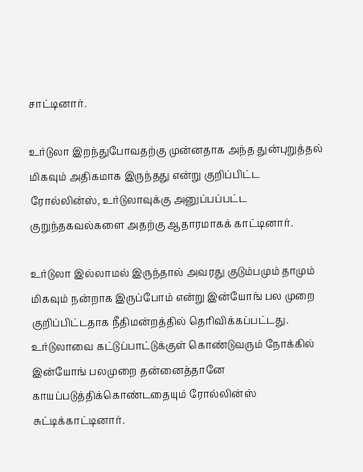சாட்டினார்.

உர்டுலா இறந்துபோவதற்கு முன்னதாக அந்த துன்புறுத்தல் மிகவும் அதிகமாக இருந்தது என்று குறிப்பிட்ட ரோல்லின்ஸ், உர்டுலாவுக்கு அனுப்பப்பட்ட குறுந்தகவல்களை அதற்கு ஆதாரமாகக் காட்டினார்.

உர்டுலா இல்லாமல் இருந்தால் அவரது குடும்பமும் தாமும் மிகவும் நன்றாக இருப்போம் என்று இன்யோங் பல முறை குறிப்பிட்டதாக நீதிமன்றத்தில் தெரிவிக்கப்பட்டது. உர்டுலாவை கட்டுப்பாட்டுக்குள் கொண்டுவரும் நோக்கில் இன்யோங் பலமுறை தன்னைத்தானே காயப்படுத்திக்கொண்டதையும் ரோல்லின்ஸ் சுட்டிக்காட்டினார்.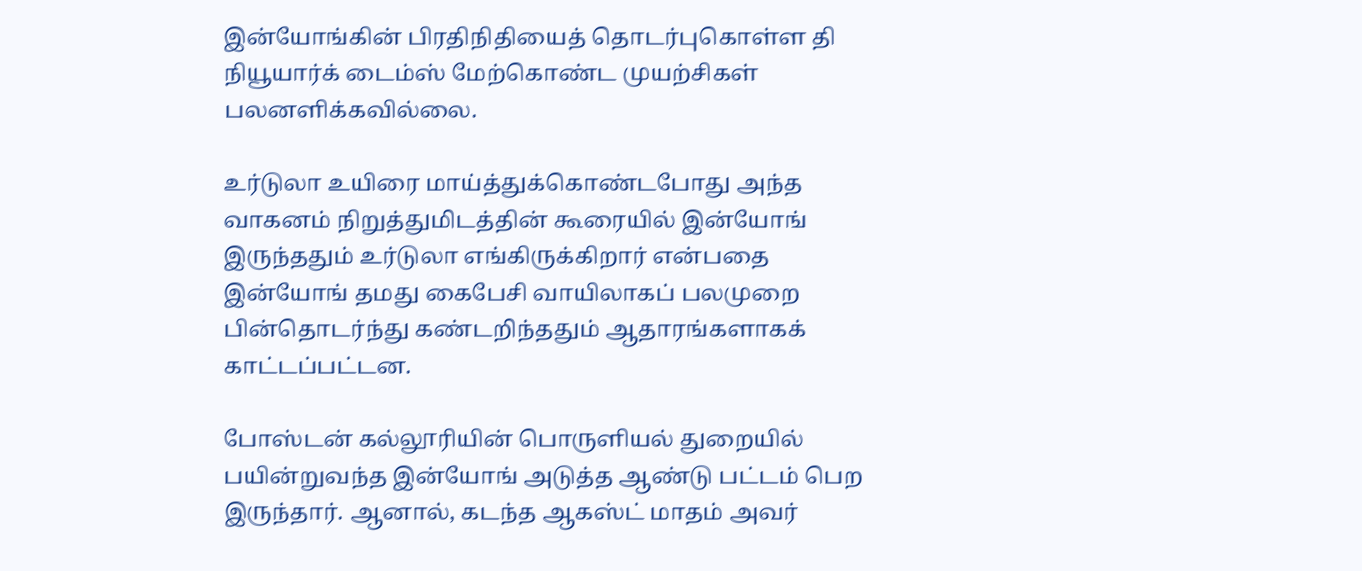இன்யோங்கின் பிரதிநிதியைத் தொடர்புகொள்ள தி நியூயார்க் டைம்ஸ் மேற்கொண்ட முயற்சிகள் பலனளிக்கவில்லை.

உர்டுலா உயிரை மாய்த்துக்கொண்டபோது அந்த வாகனம் நிறுத்துமிடத்தின் கூரையில் இன்யோங் இருந்ததும் உர்டுலா எங்கிருக்கிறார் என்பதை இன்யோங் தமது கைபேசி வாயிலாகப் பலமுறை பின்தொடர்ந்து கண்டறிந்ததும் ஆதாரங்களாகக் காட்டப்பட்டன.

போஸ்டன் கல்லூரியின் பொருளியல் துறையில் பயின்றுவந்த இன்யோங் அடுத்த ஆண்டு பட்டம் பெற இருந்தார். ஆனால், கடந்த ஆகஸ்ட் மாதம் அவர்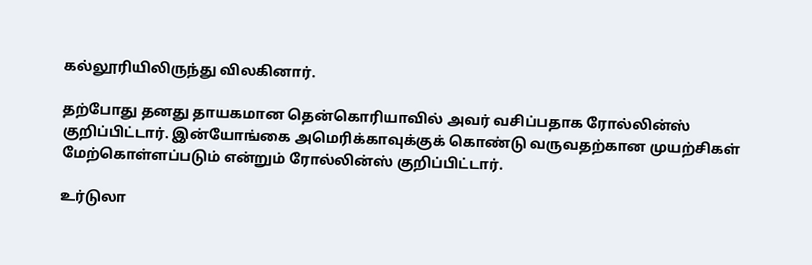கல்லூரியிலிருந்து விலகினார்.

தற்போது தனது தாயகமான தென்கொரியாவில் அவர் வசிப்பதாக ரோல்லின்ஸ் குறிப்பிட்டார். இன்யோங்கை அமெரிக்காவுக்குக் கொண்டு வருவதற்கான முயற்சிகள் மேற்கொள்ளப்படும் என்றும் ரோல்லின்ஸ் குறிப்பிட்டார்.

உர்டுலா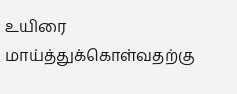உயிரை மாய்த்துக்கொள்வதற்கு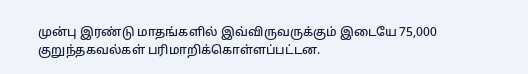முன்பு இரண்டு மாதங்களில் இவ்விருவருக்கும் இடையே 75,000 குறுந்தகவல்கள் பரிமாறிக்கொள்ளப்பட்டன.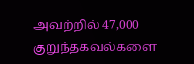அவற்றில் 47,000 குறுந்தகவல்களை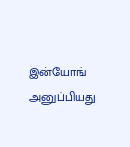இன்யோங் அனுப்பியது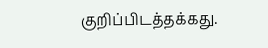குறிப்பிடத்தக்கது.